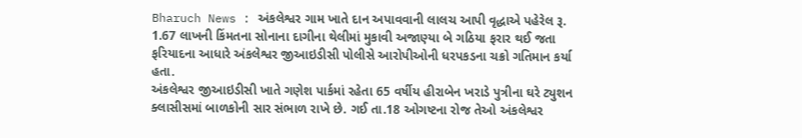Bharuch News : અંકલેશ્વર ગામ ખાતે દાન અપાવવાની લાલચ આપી વૃદ્ધાએ પહેરેલ રૂ. 1.67 લાખની કિંમતના સોનાના દાગીના થેલીમાં મુકાવી અજાણ્યા બે ગઠિયા ફરાર થઈ જતા ફરિયાદના આધારે અંકલેશ્વર જીઆઇડીસી પોલીસે આરોપીઓની ધરપકડના ચક્રો ગતિમાન કર્યા હતા.
અંકલેશ્વર જીઆઇડીસી ખાતે ગણેશ પાર્કમાં રહેતા 65 વર્ષીય હીરાબેન ખરાડે પુત્રીના ઘરે ટ્યુશન ક્લાસીસમાં બાળકોની સાર સંભાળ રાખે છે. ગઈ તા.18 ઓગષ્ટના રોજ તેઓ અંકલેશ્વર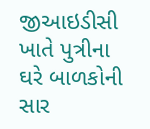જીઆઇડીસી ખાતે પુત્રીના ઘરે બાળકોની સાર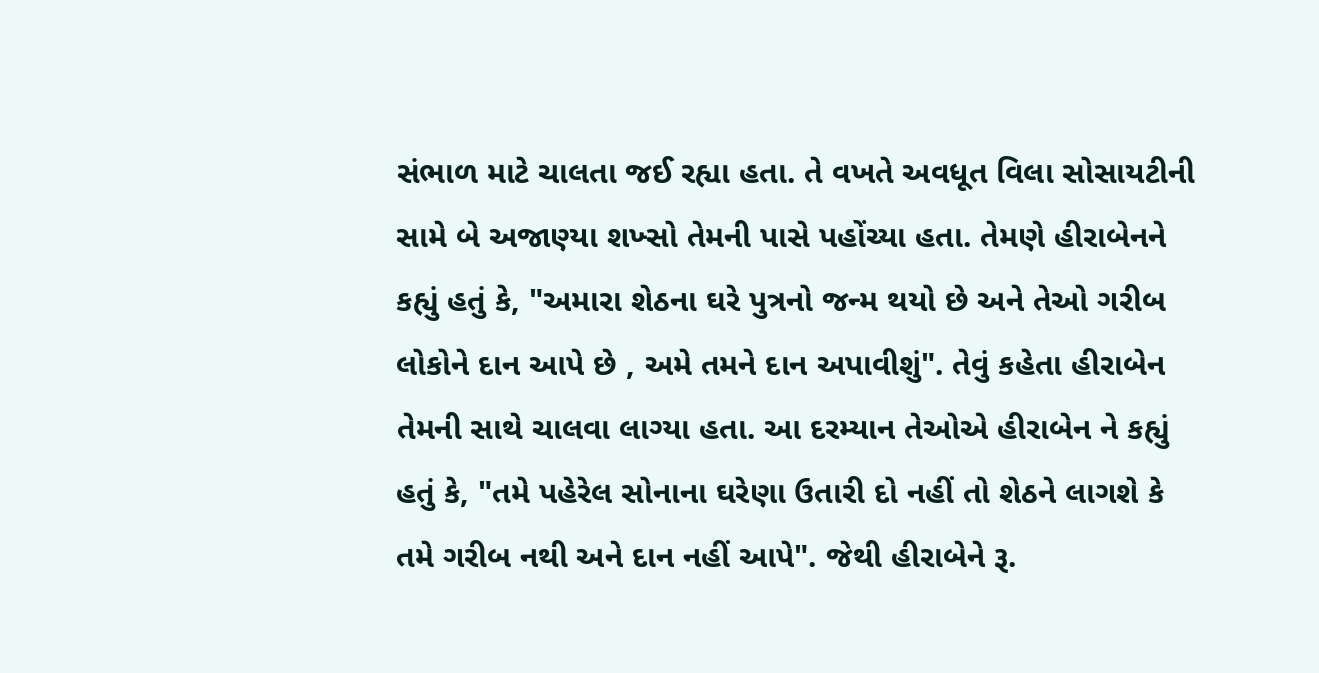સંભાળ માટે ચાલતા જઈ રહ્યા હતા. તે વખતે અવધૂત વિલા સોસાયટીની સામે બે અજાણ્યા શખ્સો તેમની પાસે પહોંચ્યા હતા. તેમણે હીરાબેનને કહ્યું હતું કે, "અમારા શેઠના ઘરે પુત્રનો જન્મ થયો છે અને તેઓ ગરીબ લોકોને દાન આપે છે , અમે તમને દાન અપાવીશું". તેવું કહેતા હીરાબેન તેમની સાથે ચાલવા લાગ્યા હતા. આ દરમ્યાન તેઓએ હીરાબેન ને કહ્યું હતું કે, "તમે પહેરેલ સોનાના ઘરેણા ઉતારી દો નહીં તો શેઠને લાગશે કે તમે ગરીબ નથી અને દાન નહીં આપે". જેથી હીરાબેને રૂ.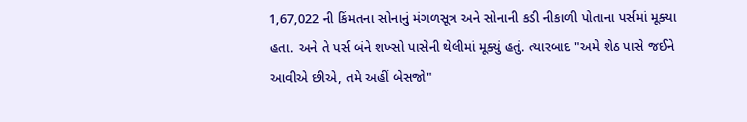1,67,022 ની કિંમતના સોનાનું મંગળસૂત્ર અને સોનાની કડી નીકાળી પોતાના પર્સમાં મૂક્યા હતા. અને તે પર્સ બંને શખ્સો પાસેની થેલીમાં મૂક્યું હતું. ત્યારબાદ "અમે શેઠ પાસે જઈને આવીએ છીએ, તમે અહીં બેસજો"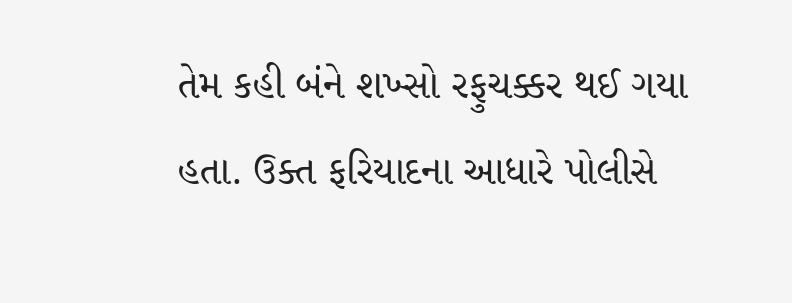તેમ કહી બંને શખ્સો રફુચક્કર થઈ ગયા હતા. ઉક્ત ફરિયાદના આધારે પોલીસે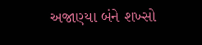અજાણ્યા બંને શખ્સો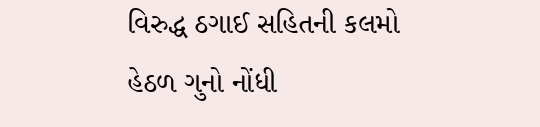વિરુદ્ધ ઠગાઈ સહિતની કલમો હેઠળ ગુનો નોંધી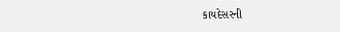કાયદેસરની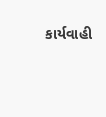કાર્યવાહી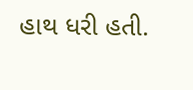હાથ ધરી હતી.